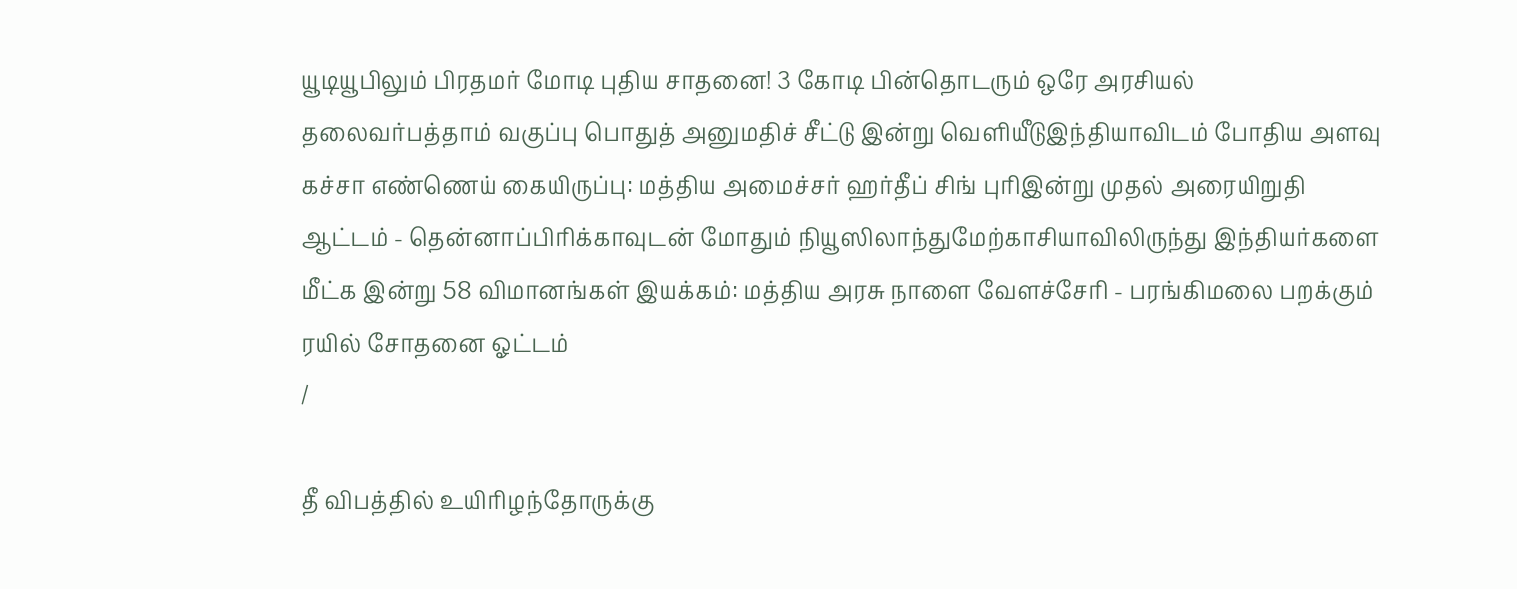யூடியூபிலும் பிரதமர் மோடி புதிய சாதனை! 3 கோடி பின்தொடரும் ஒரே அரசியல் தலைவர்பத்தாம் வகுப்பு பொதுத் அனுமதிச் சீட்டு இன்று வெளியீடுஇந்தியாவிடம் போதிய அளவு கச்சா எண்ணெய் கையிருப்பு: மத்திய அமைச்சர் ஹர்தீப் சிங் புரிஇன்று முதல் அரையிறுதி ஆட்டம் - தென்னாப்பிரிக்காவுடன் மோதும் நியூஸிலாந்துமேற்காசியாவிலிருந்து இந்தியர்களை மீட்க இன்று 58 விமானங்கள் இயக்கம்: மத்திய அரசு நாளை வேளச்சேரி - பரங்கிமலை பறக்கும் ரயில் சோதனை ஓட்டம்
/

தீ விபத்தில் உயிரிழந்தோருக்கு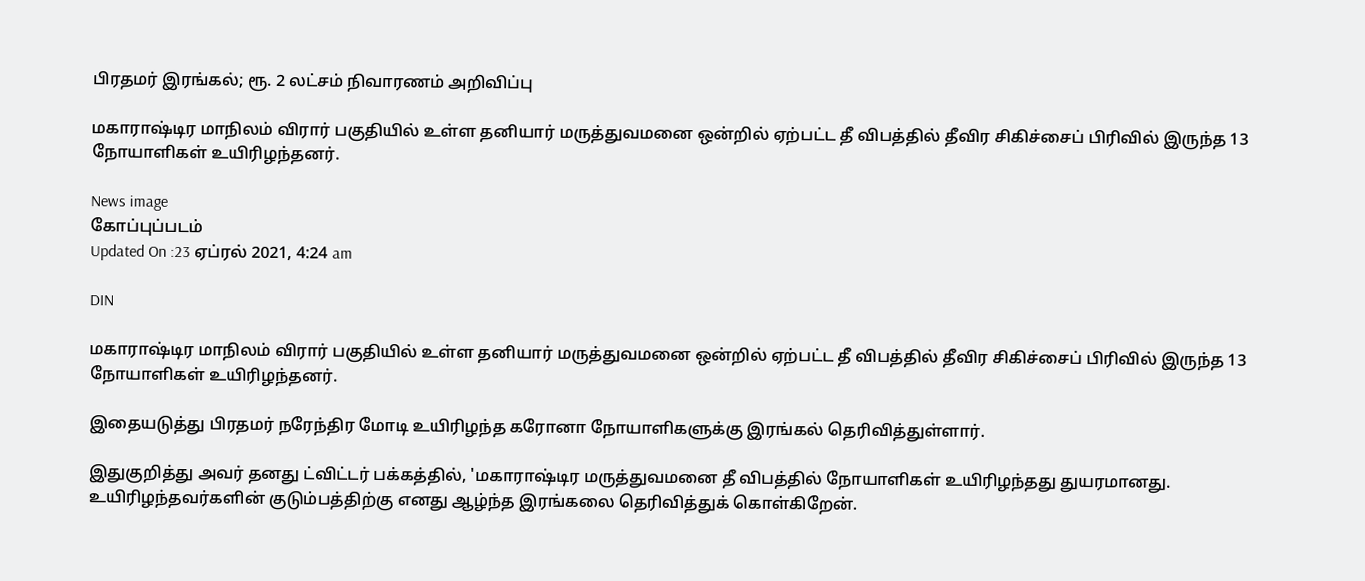பிரதமர் இரங்கல்; ரூ. 2 லட்சம் நிவாரணம் அறிவிப்பு

மகாராஷ்டிர மாநிலம் விரார் பகுதியில் உள்ள தனியார் மருத்துவமனை ஒன்றில் ஏற்பட்ட தீ விபத்தில் தீவிர சிகிச்சைப் பிரிவில் இருந்த 13 நோயாளிகள் உயிரிழந்தனர்.

News image
கோப்புப்படம்
Updated On :23 ஏப்ரல் 2021, 4:24 am

DIN

மகாராஷ்டிர மாநிலம் விரார் பகுதியில் உள்ள தனியார் மருத்துவமனை ஒன்றில் ஏற்பட்ட தீ விபத்தில் தீவிர சிகிச்சைப் பிரிவில் இருந்த 13 நோயாளிகள் உயிரிழந்தனர்.

இதையடுத்து பிரதமர் நரேந்திர மோடி உயிரிழந்த கரோனா நோயாளிகளுக்கு இரங்கல் தெரிவித்துள்ளார்.

இதுகுறித்து அவர் தனது ட்விட்டர் பக்கத்தில், 'மகாராஷ்டிர மருத்துவமனை தீ விபத்தில் நோயாளிகள் உயிரிழந்தது துயரமானது. உயிரிழந்தவர்களின் குடும்பத்திற்கு எனது ஆழ்ந்த இரங்கலை தெரிவித்துக் கொள்கிறேன்.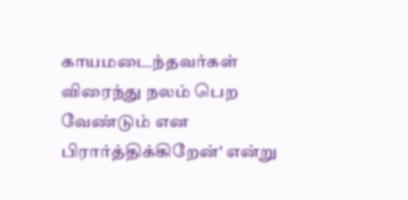காயமடைந்தவர்கள் விரைந்து நலம் பெற வேண்டும் என பிரார்த்திக்கிறேன்' என்று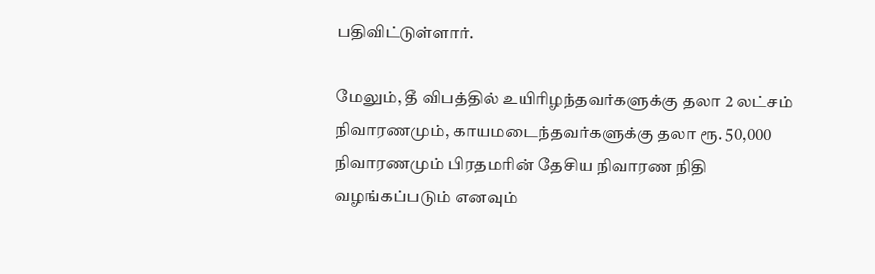பதிவிட்டுள்ளார்.

மேலும், தீ விபத்தில் உயிரிழந்தவர்களுக்கு தலா 2 லட்சம் நிவாரணமும், காயமடைந்தவர்களுக்கு தலா ரூ. 50,000 நிவாரணமும் பிரதமரின் தேசிய நிவாரண நிதி வழங்கப்படும் எனவும்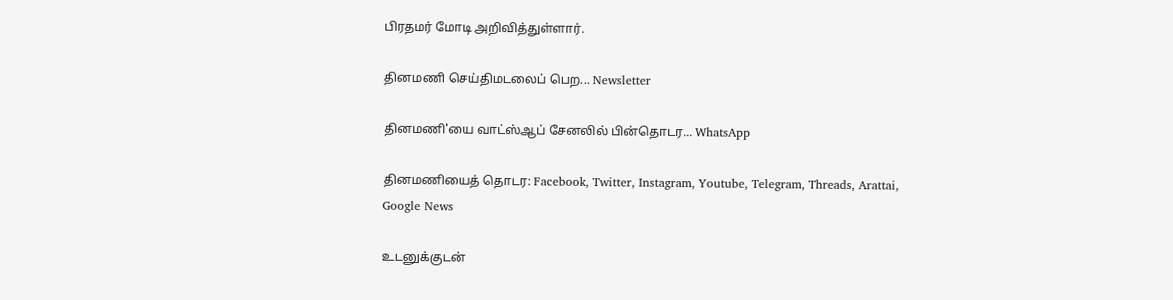பிரதமர் மோடி அறிவித்துள்ளார்.

தினமணி செய்திமடலைப் பெற... Newsletter

தினமணி'யை வாட்ஸ்ஆப் சேனலில் பின்தொடர... WhatsApp

தினமணியைத் தொடர: Facebook, Twitter, Instagram, Youtube, Telegram, Threads, Arattai, Google News

உடனுக்குடன்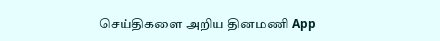செய்திகளை அறிய தினமணி App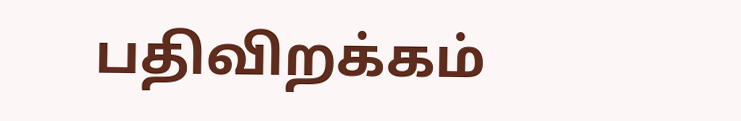பதிவிறக்கம்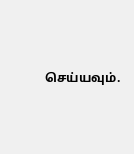செய்யவும்.